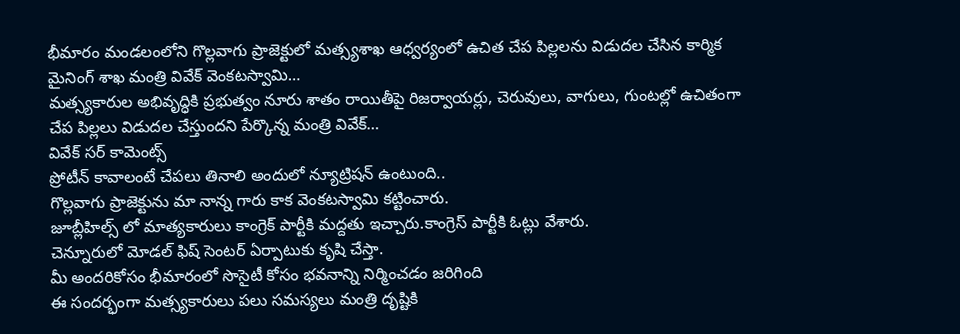భీమారం మండలంలోని గొల్లవాగు ప్రాజెక్టులో మత్స్యశాఖ ఆధ్వర్యంలో ఉచిత చేప పిల్లలను విడుదల చేసిన కార్మిక మైనింగ్ శాఖ మంత్రి వివేక్ వెంకటస్వామి…
మత్స్యకారుల అభివృద్ధికి ప్రభుత్వం నూరు శాతం రాయితీపై రిజర్వాయర్లు, చెరువులు, వాగులు, గుంటల్లో ఉచితంగా చేప పిల్లలు విడుదల చేస్తుందని పేర్కొన్న మంత్రి వివేక్…
వివేక్ సర్ కామెంట్స్
ప్రోటీన్ కావాలంటే చేపలు తినాలి అందులో న్యూట్రిషన్ ఉంటుంది..
గొల్లవాగు ప్రాజెక్టును మా నాన్న గారు కాక వెంకటస్వామి కట్టించారు.
జూబ్లీహిల్స్ లో మాత్యకారులు కాంగ్రెక్ పార్టీకి మద్దతు ఇచ్చారు.కాంగ్రెస్ పార్టీకి ఓట్లు వేశారు.
చెన్నూరులో మోడల్ ఫిష్ సెంటర్ ఏర్పాటుకు కృషి చేస్తా.
మీ అందరికోసం భీమారంలో సొసైటీ కోసం భవనాన్ని నిర్మించడం జరిగింది
ఈ సందర్భంగా మత్స్యకారులు పలు సమస్యలు మంత్రి దృష్టికి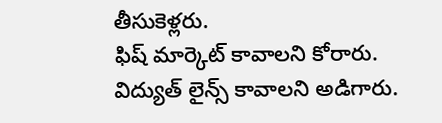తీసుకెళ్లరు.
ఫిష్ మార్కెట్ కావాలని కోరారు.
విద్యుత్ లైన్స్ కావాలని అడిగారు.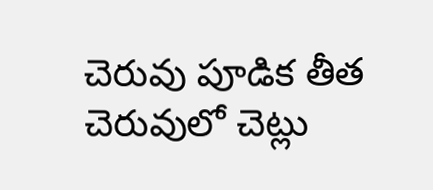చెరువు పూడిక తీత చెరువులో చెట్లు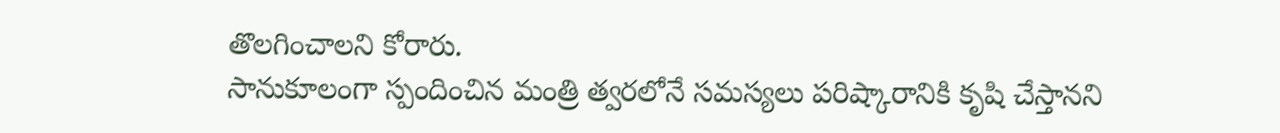తొలగించాలని కోరారు.
సానుకూలంగా స్పందించిన మంత్రి త్వరలోనే సమస్యలు పరిష్కారానికి కృషి చేస్తానని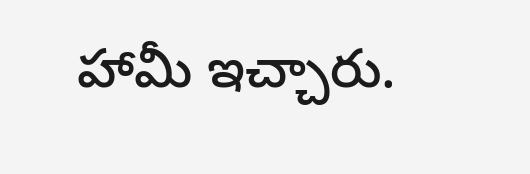హామీ ఇచ్చారు.